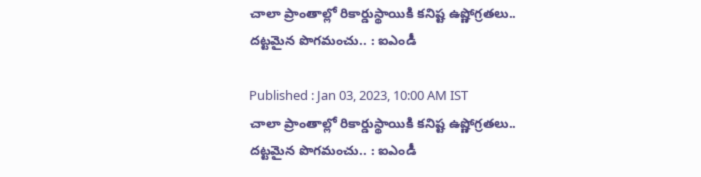చాలా ప్రాంతాల్లో రికార్డుస్థాయికి క‌నిష్ట ఉష్ణోగ్రతలు.. ద‌ట్ట‌మైన పొగమంచు.. : ఐఎండీ

Published : Jan 03, 2023, 10:00 AM IST
చాలా ప్రాంతాల్లో రికార్డుస్థాయికి క‌నిష్ట ఉష్ణోగ్రతలు.. ద‌ట్ట‌మైన పొగమంచు.. : ఐఎండీ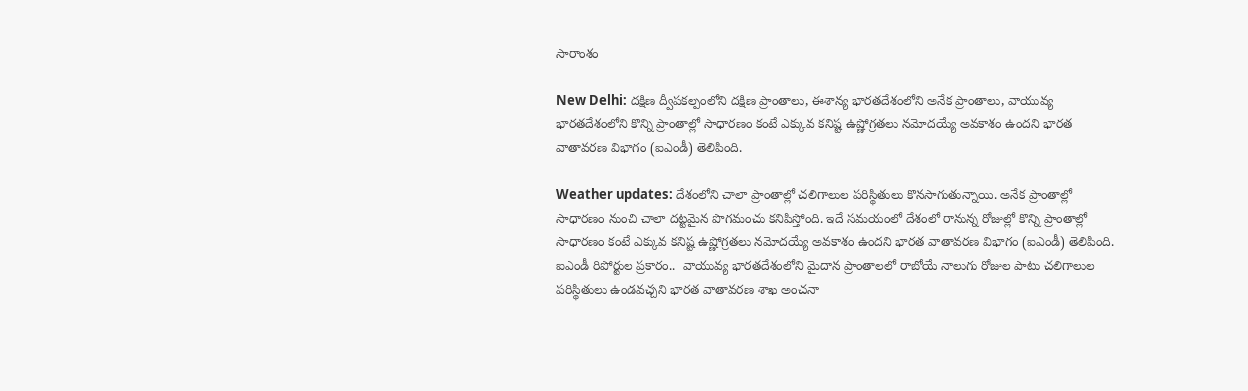సారాంశం

New Delhi: దక్షిణ ద్వీపకల్పంలోని దక్షిణ ప్రాంతాలు, ఈశాన్య భారతదేశంలోని అనేక ప్రాంతాలు, వాయువ్య భారతదేశంలోని కొన్ని ప్రాంతాల్లో సాధారణం కంటే ఎక్కువ కనిష్ట ఉష్ణోగ్రతలు నమోదయ్యే అవకాశం ఉందని భార‌త వాతావ‌ర‌ణ విభాగం (ఐఎండీ) తెలిపింది.

Weather updates: దేశంలోని చాలా ప్రాంతాల్లో చ‌లిగాలుల ప‌రిస్థితులు కొన‌సాగుతున్నాయి. అనేక ప్రాంతాల్లో సాధార‌ణం నుంచి చాలా ద‌ట్ట‌మైన పొగ‌మంచు క‌నిపిస్తోంది. ఇదే స‌మ‌యంలో దేశంలో రానున్న రోజుల్లో కొన్ని ప్రాంతాల్లో సాధారణం కంటే ఎక్కువ కనిష్ట ఉష్ణోగ్రతలు నమోదయ్యే అవకాశం ఉందని భార‌త వాతావ‌ర‌ణ విభాగం (ఐఎండీ) తెలిపింది. ఐఎండీ రిపోర్టుల ప్ర‌కారం..  వాయువ్య భారతదేశంలోని మైదాన ప్రాంతాలలో రాబోయే నాలుగు రోజుల పాటు చలిగాలుల పరిస్థితులు ఉండవచ్చని భారత వాతావరణ శాఖ అంచనా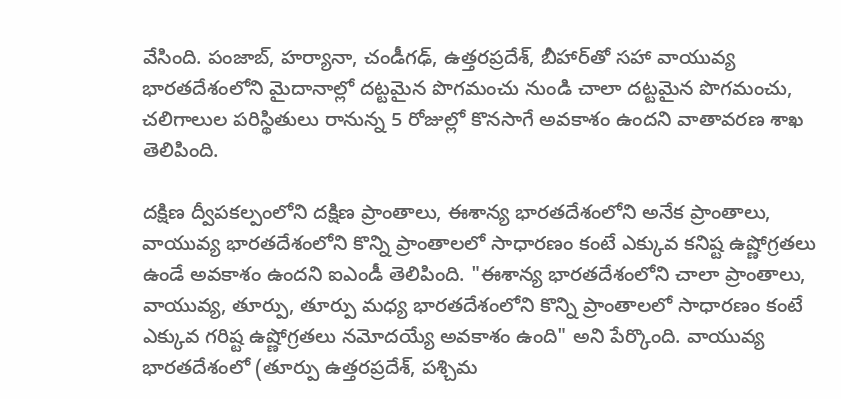వేసింది. పంజాబ్, హర్యానా, చండీగఢ్, ఉత్తరప్రదేశ్, బీహార్‌తో సహా వాయువ్య భారతదేశంలోని మైదానాల్లో దట్టమైన పొగమంచు నుండి చాలా దట్టమైన పొగమంచు, చలిగాలుల పరిస్థితులు రానున్న 5 రోజుల్లో కొనసాగే అవకాశం ఉందని వాతావరణ శాఖ తెలిపింది.

దక్షిణ ద్వీపకల్పంలోని దక్షిణ ప్రాంతాలు, ఈశాన్య భారతదేశంలోని అనేక ప్రాంతాలు,  వాయువ్య భారతదేశంలోని కొన్ని ప్రాంతాలలో సాధారణం కంటే ఎక్కువ‌ కనిష్ట ఉష్ణోగ్రతలు ఉండే అవకాశం ఉందని ఐఎండీ తెలిపింది. "ఈశాన్య భారతదేశంలోని చాలా ప్రాంతాలు, వాయువ్య, తూర్పు, తూర్పు మధ్య భారతదేశంలోని కొన్ని ప్రాంతాలలో సాధారణం కంటే ఎక్కువ గరిష్ట ఉష్ణోగ్రతలు నమోదయ్యే అవకాశం ఉంది" అని పేర్కొంది. వాయువ్య భారతదేశంలో (తూర్పు ఉత్తరప్రదేశ్, పశ్చిమ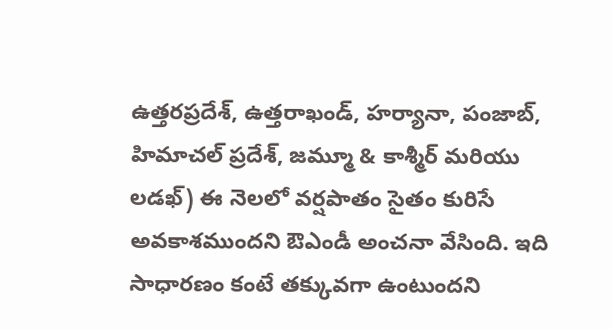ఉత్తరప్రదేశ్, ఉత్తరాఖండ్, హర్యానా, పంజాబ్, హిమాచల్ ప్రదేశ్, జమ్మూ & కాశ్మీర్ మరియు లడఖ్) ఈ నెలలో వర్షపాతం సైతం కురిసే అవ‌కాశ‌ముంద‌ని ఔఎండీ అంచ‌నా వేసింది. ఇది సాధారణం కంటే తక్కువగా ఉంటుందని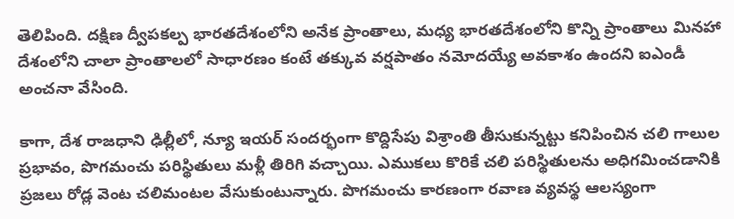తెలిపింది. దక్షిణ ద్వీపకల్ప భారతదేశంలోని అనేక ప్రాంతాలు, మధ్య భారతదేశంలోని కొన్ని ప్రాంతాలు మినహా దేశంలోని చాలా ప్రాంతాలలో సాధారణం కంటే తక్కువ వర్షపాతం నమోదయ్యే అవకాశం ఉందని ఐఎండీ అంచ‌నా వేసింది.

కాగా, దేశ రాజ‌ధాని ఢిల్లీలో, న్యూ ఇయర్ సందర్భంగా కొద్దిసేపు విశ్రాంతి తీసుకున్నట్టు క‌నిపించిన చ‌లి గాలుల ప్ర‌భావం, పొగ‌మంచు ప‌రిస్థితులు మళ్లీ తిరిగి వచ్చాయి. ఎముకలు కొరికే చ‌లి పరిస్థితులను అధిగమించడానికి ప్రజలు రోడ్ల వెంట చ‌లిమంటల వేసుకుంటున్నారు. పొగ‌మంచు కార‌ణంగా ర‌వాణ వ్యవ‌స్థ ఆల‌స్యంగా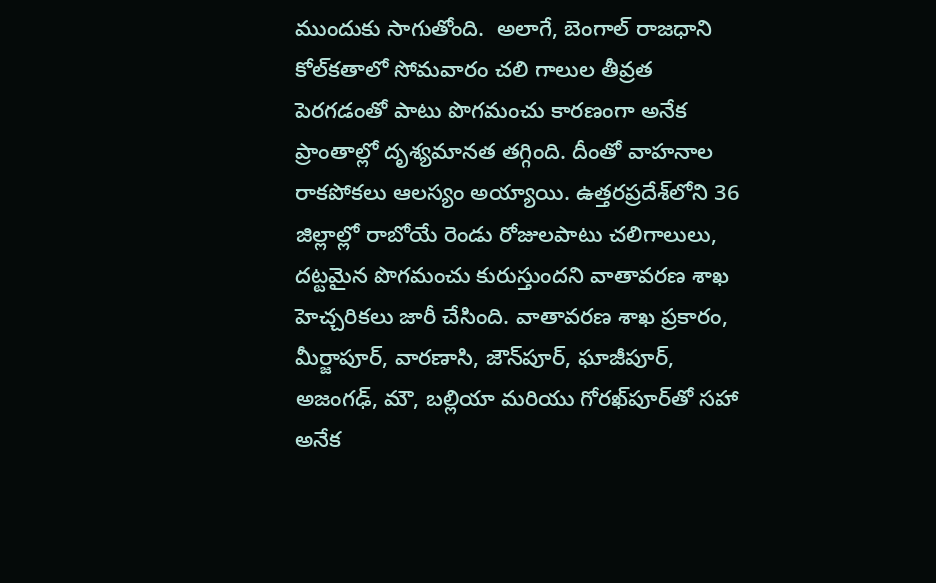ముందుకు సాగుతోంది.  అలాగే, బెంగాల్ రాజ‌ధాని కోల్‌కతాలో సోమవారం చలి గాలుల తీవ్ర‌త పెర‌గ‌డంతో పాటు పొగమంచు కారణంగా అనేక ప్రాంతాల్లో దృశ్యమానత తగ్గింది. దీంతో వాహ‌నాల రాక‌పోక‌లు ఆల‌స్యం అయ్యాయి. ఉత్తరప్రదేశ్‌లోని 36 జిల్లాల్లో రాబోయే రెండు రోజులపాటు చలిగాలులు, దట్టమైన పొగమంచు కురుస్తుందని వాతావరణ శాఖ హెచ్చరికలు జారీ చేసింది. వాతావరణ శాఖ ప్రకారం, మీర్జాపూర్, వారణాసి, జౌన్‌పూర్, ఘాజీపూర్, అజంగఢ్, మౌ, బల్లియా మరియు గోరఖ్‌పూర్‌తో సహా అనేక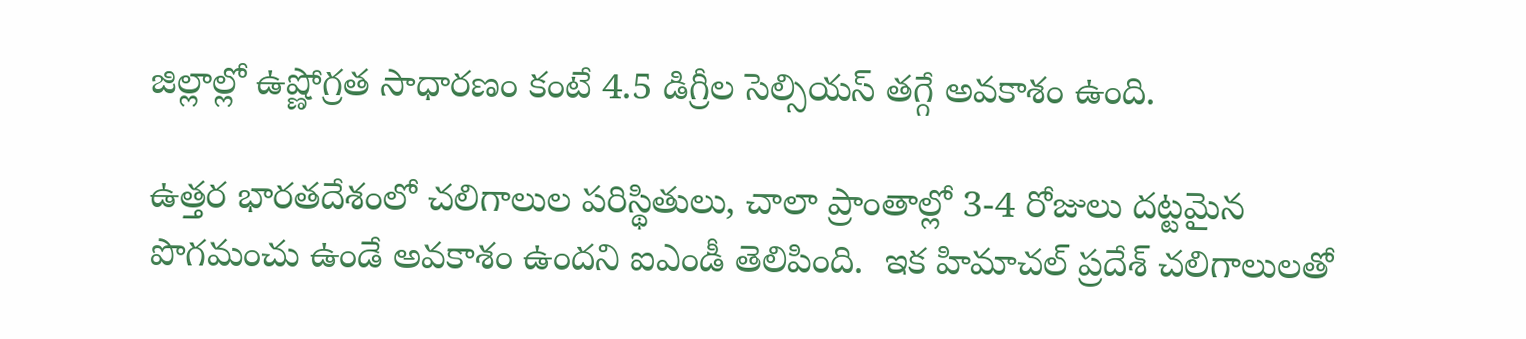జిల్లాల్లో ఉష్ణోగ్రత సాధారణం కంటే 4.5 డిగ్రీల సెల్సియస్ తగ్గే అవకాశం ఉంది.

ఉత్తర భారతదేశంలో చలిగాలుల పరిస్థితులు, చాలా ప్రాంతాల్లో 3-4 రోజులు దట్టమైన పొగమంచు ఉండే అవకాశం ఉందని ఐఎండీ తెలిపింది.  ఇక హిమాచల్ ప్రదేశ్ చలిగాలులతో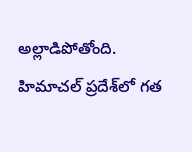అల్లాడిపోతోంది. హిమాచల్ ప్రదేశ్‌లో గత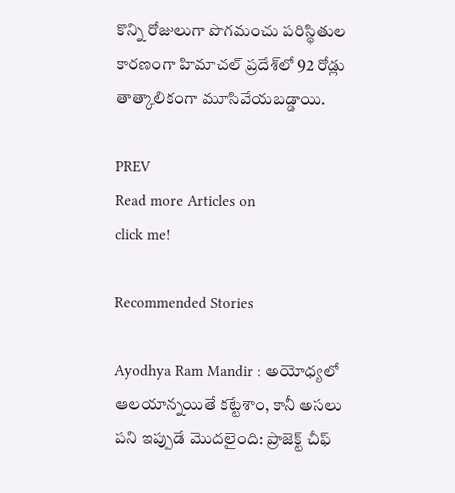కొన్ని రోజులుగా పొగ‌మంచు ప‌రిస్థితుల కారణంగా హిమాచల్ ప్రదేశ్‌లో 92 రోడ్లు తాత్కాలికంగా మూసివేయబడ్డాయి.

PREV
Read more Articles on
click me!

Recommended Stories

Ayodhya Ram Mandir : అయోధ్యలో ఆలయాన్నయితే కట్టేశాం, కానీ అసలు పని ఇప్పుడే మొదలైంది: ప్రాజెక్ట్ చీఫ్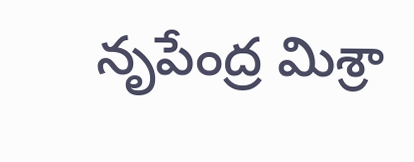నృపేంద్ర మిశ్రా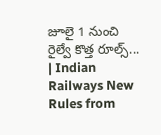జూలై 1 నుంచి రైల్వే కొత్త రూల్స్... | Indian Railways New Rules from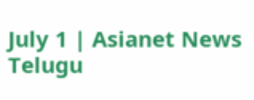July 1 | Asianet News Telugu